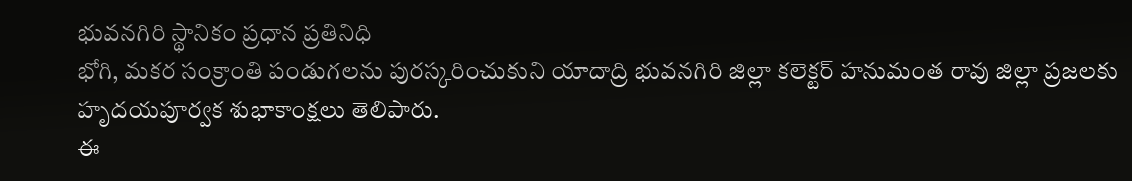భువనగిరి స్థానికం ప్రధాన ప్రతినిధి
భోగి, మకర సంక్రాంతి పండుగలను పురస్కరించుకుని యాదాద్రి భువనగిరి జిల్లా కలెక్టర్ హనుమంత రావు జిల్లా ప్రజలకు హృదయపూర్వక శుభాకాంక్షలు తెలిపారు.
ఈ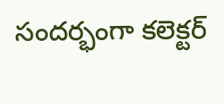సందర్భంగా కలెక్టర్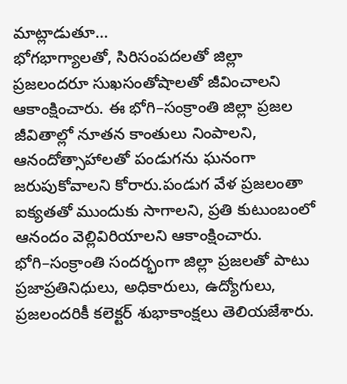మాట్లాడుతూ…
భోగభాగ్యాలతో, సిరిసంపదలతో జిల్లా ప్రజలందరూ సుఖసంతోషాలతో జీవించాలని ఆకాంక్షించారు. ఈ భోగి–సంక్రాంతి జిల్లా ప్రజల జీవితాల్లో నూతన కాంతులు నింపాలని, ఆనందోత్సాహాలతో పండుగను ఘనంగా జరుపుకోవాలని కోరారు.పండుగ వేళ ప్రజలంతా ఐక్యతతో ముందుకు సాగాలని, ప్రతి కుటుంబంలో ఆనందం వెల్లివిరియాలని ఆకాంక్షించారు. భోగి–సంక్రాంతి సందర్భంగా జిల్లా ప్రజలతో పాటు ప్రజాప్రతినిధులు, అధికారులు, ఉద్యోగులు, ప్రజలందరికీ కలెక్టర్ శుభాకాంక్షలు తెలియజేశారు.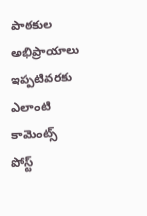పాఠకుల అభిప్రాయాలు
ఇప్పటివరకు ఎలాంటి కామెంట్స్ పోస్ట్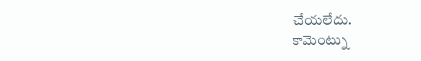చేయలేదు.
కామెంట్ను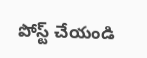పోస్ట్ చేయండి